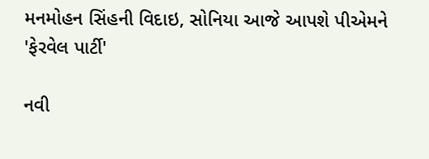મનમોહન સિંહની વિદાઇ, સોનિયા આજે આપશે પીએમને 'ફેરવેલ પાર્ટી'

નવી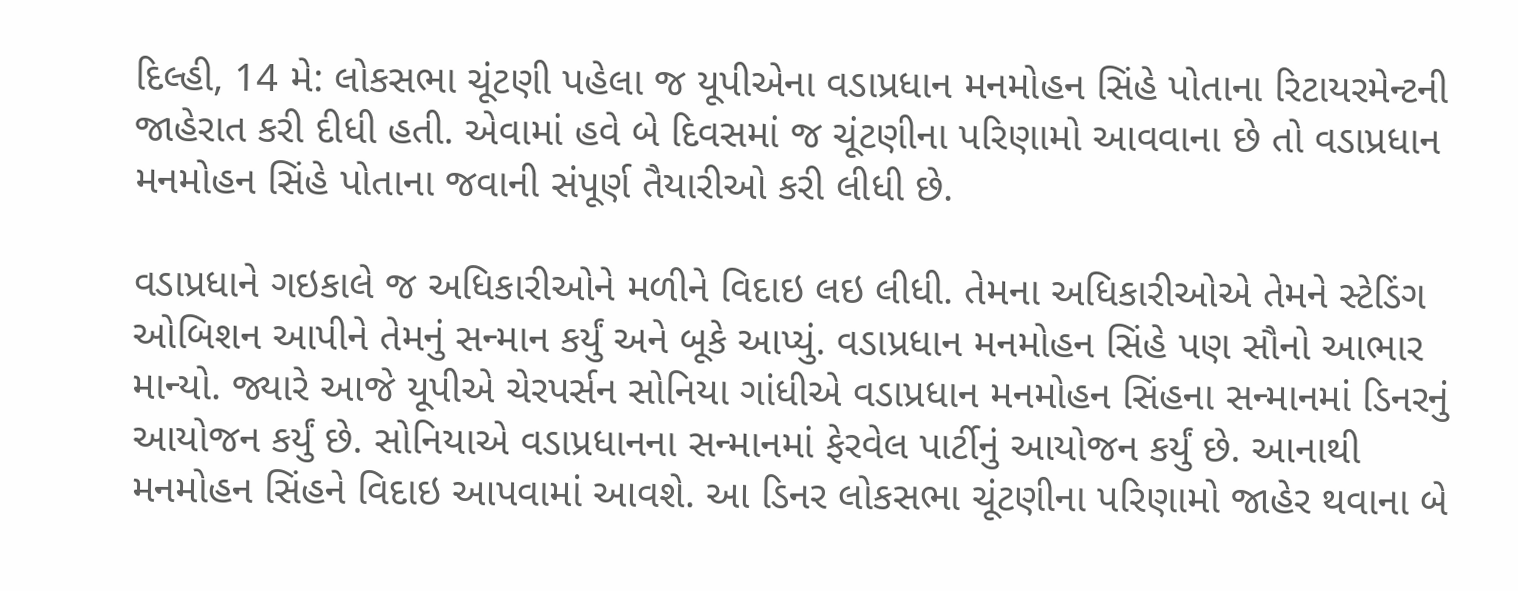દિલ્હી, 14 મે: લોકસભા ચૂંટણી પહેલા જ યૂપીએના વડાપ્રધાન મનમોહન સિંહે પોતાના રિટાયરમેન્ટની જાહેરાત કરી દીધી હતી. એવામાં હવે બે દિવસમાં જ ચૂંટણીના પરિણામો આવવાના છે તો વડાપ્રધાન મનમોહન સિંહે પોતાના જવાની સંપૂર્ણ તૈયારીઓ કરી લીધી છે.

વડાપ્રધાને ગઇકાલે જ અધિકારીઓને મળીને વિદાઇ લઇ લીધી. તેમના અધિકારીઓએ તેમને સ્ટેડિંગ ઓબિશન આપીને તેમનું સન્માન કર્યું અને બૂકે આપ્યું. વડાપ્રધાન મનમોહન સિંહે પણ સૌનો આભાર માન્યો. જ્યારે આજે યૂપીએ ચેરપર્સન સોનિયા ગાંધીએ વડાપ્રધાન મનમોહન સિંહના સન્માનમાં ડિનરનું આયોજન કર્યું છે. સોનિયાએ વડાપ્રધાનના સન્માનમાં ફેરવેલ પાર્ટીનું આયોજન કર્યું છે. આનાથી મનમોહન સિંહને વિદાઇ આપવામાં આવશે. આ ડિનર લોકસભા ચૂંટણીના પરિણામો જાહેર થવાના બે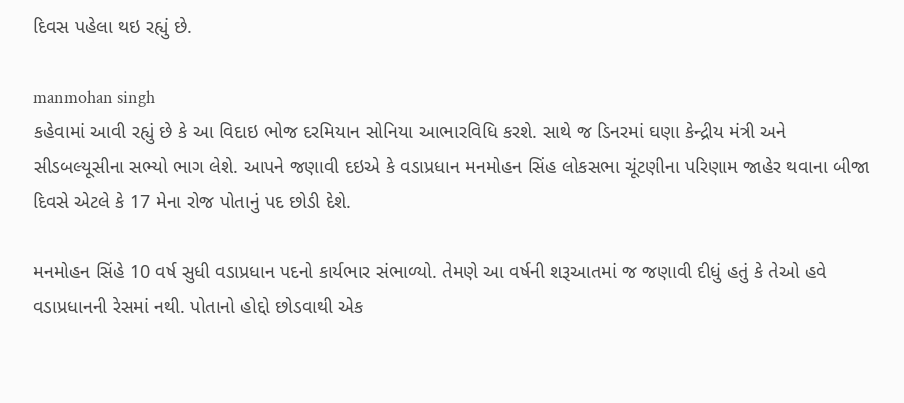દિવસ પહેલા થઇ રહ્યું છે.

manmohan singh
કહેવામાં આવી રહ્યું છે કે આ વિદાઇ ભોજ દરમિયાન સોનિયા આભારવિધિ કરશે. સાથે જ ડિનરમાં ઘણા કેન્દ્રીય મંત્રી અને સીડબલ્યૂસીના સભ્યો ભાગ લેશે. આપને જણાવી દઇએ કે વડાપ્રધાન મનમોહન સિંહ લોકસભા ચૂંટણીના પરિણામ જાહેર થવાના બીજા દિવસે એટલે કે 17 મેના રોજ પોતાનું પદ છોડી દેશે.

મનમોહન સિંહે 10 વર્ષ સુધી વડાપ્રધાન પદનો કાર્યભાર સંભાળ્યો. તેમણે આ વર્ષની શરૂઆતમાં જ જણાવી દીધું હતું કે તેઓ હવે વડાપ્રધાનની રેસમાં નથી. પોતાનો હોદ્દો છોડવાથી એક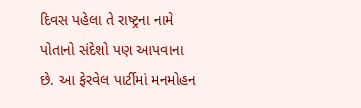દિવસ પહેલા તે રાષ્ટ્રના નામે પોતાનો સંદેશો પણ આપવાના છે. આ ફેરવેલ પાર્ટીમાં મનમોહન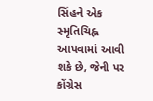સિંહને એક સ્મૃતિચિહ્ન આપવામાં આવી શકે છે, જેની પર કોંગ્રેસ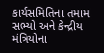કાર્યસમિતિના તમામ સભ્યો અને કેન્દ્રીય મંત્રિયોના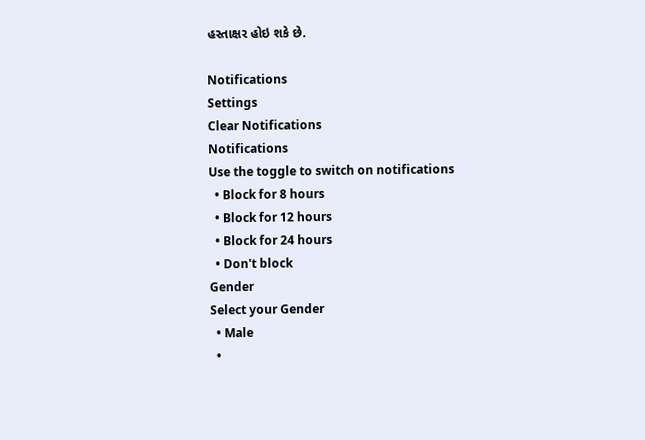હસ્તાક્ષર હોઇ શકે છે.

Notifications
Settings
Clear Notifications
Notifications
Use the toggle to switch on notifications
  • Block for 8 hours
  • Block for 12 hours
  • Block for 24 hours
  • Don't block
Gender
Select your Gender
  • Male
  •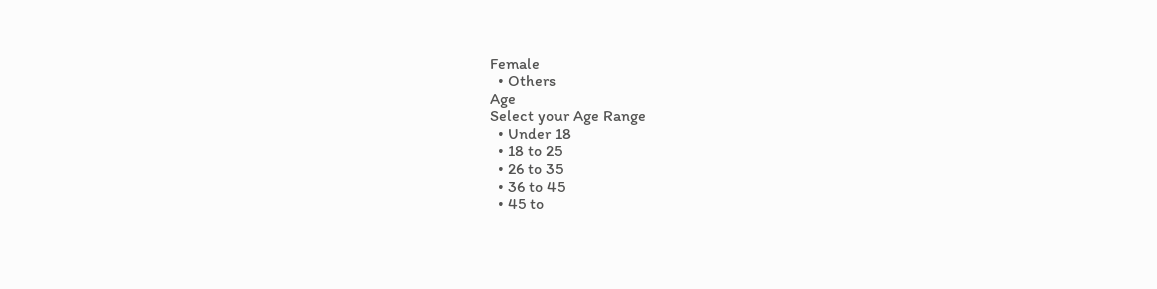Female
  • Others
Age
Select your Age Range
  • Under 18
  • 18 to 25
  • 26 to 35
  • 36 to 45
  • 45 to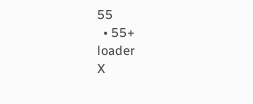55
  • 55+
loader
X